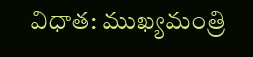విధాత: ముఖ్యమంత్రి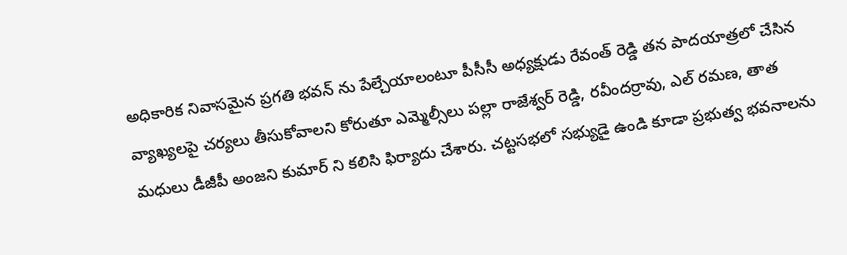అధికారిక నివాసమైన ప్రగతి భవన్ ను పేల్చేయాలంటూ పీసీసీ అధ్యక్షుడు రేవంత్ రెడ్డి తన పాదయాత్రలో చేసిన వ్యాఖ్యలపై చర్యలు తీసుకోవాలని కోరుతూ ఎమ్మెల్సీలు పల్లా రాజేశ్వర్ రెడ్డి, రవీందర్రావు, ఎల్ రమణ, తాత మధులు డీజీపీ అంజని కుమార్ ని కలిసి ఫిర్యాదు చేశారు. చట్టసభలో సభ్యుడై ఉండి కూడా ప్రభుత్వ భవనాలను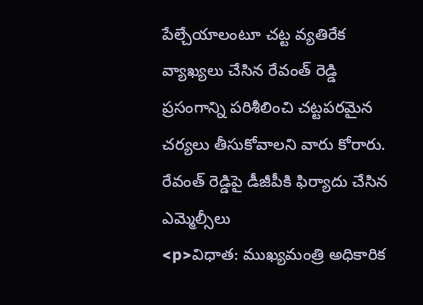పేల్చేయాలంటూ చట్ట వ్యతిరేక వ్యాఖ్యలు చేసిన రేవంత్ రెడ్డి ప్రసంగాన్ని పరిశీలించి చట్టపరమైన చర్యలు తీసుకోవాలని వారు కోరారు.
రేవంత్ రెడ్డిపై డీజీపీకి ఫిర్యాదు చేసిన ఎమ్మెల్సీలు
<p>విధాత: ముఖ్యమంత్రి అధికారిక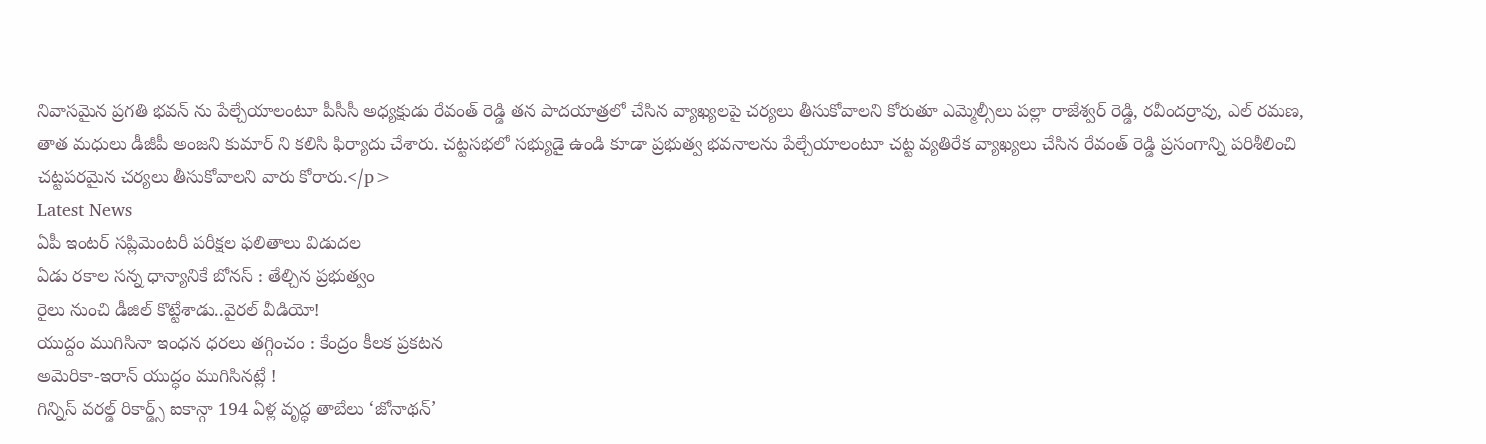నివాసమైన ప్రగతి భవన్ ను పేల్చేయాలంటూ పీసీసీ అధ్యక్షుడు రేవంత్ రెడ్డి తన పాదయాత్రలో చేసిన వ్యాఖ్యలపై చర్యలు తీసుకోవాలని కోరుతూ ఎమ్మెల్సీలు పల్లా రాజేశ్వర్ రెడ్డి, రవీందర్రావు, ఎల్ రమణ, తాత మధులు డీజీపీ అంజని కుమార్ ని కలిసి ఫిర్యాదు చేశారు. చట్టసభలో సభ్యుడై ఉండి కూడా ప్రభుత్వ భవనాలను పేల్చేయాలంటూ చట్ట వ్యతిరేక వ్యాఖ్యలు చేసిన రేవంత్ రెడ్డి ప్రసంగాన్ని పరిశీలించి చట్టపరమైన చర్యలు తీసుకోవాలని వారు కోరారు.</p>
Latest News
ఏపీ ఇంటర్ సప్లిమెంటరీ పరీక్షల ఫలితాలు విడుదల
ఏడు రకాల సన్న ధాన్యానికే బోనస్ : తేల్చిన ప్రభుత్వం
రైలు నుంచి డీజిల్ కొట్టేశాడు..వైరల్ వీడియో!
యుద్దం ముగిసినా ఇంధన ధరలు తగ్గించం : కేంద్రం కీలక ప్రకటన
అమెరికా-ఇరాన్ యుద్ధం ముగిసినట్లే !
గిన్నిస్ వరల్డ్ రికార్డ్స్ ఐకాన్గా 194 ఏళ్ల వృద్ధ తాబేలు ‘జోనాథన్’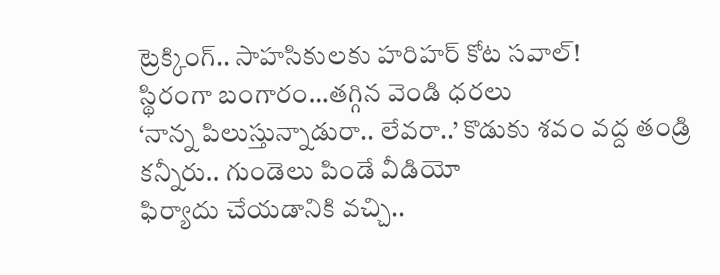ట్రెక్కింగ్.. సాహసికులకు హరిహర్ కోట సవాల్!
స్థిరంగా బంగారం…తగ్గిన వెండి ధరలు
‘నాన్న పిలుస్తున్నాడురా.. లేవరా..’ కొడుకు శవం వద్ద తండ్రి కన్నీరు.. గుండెలు పిండే వీడియో
ఫిర్యాదు చేయడానికి వచ్చి..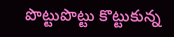పొట్టుపొట్టు కొట్టుకున్న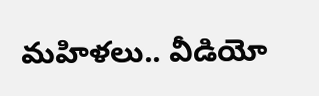మహిళలు.. వీడియో